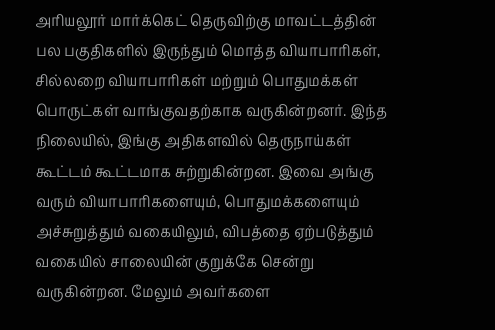அரியலூர் மார்க்கெட் தெருவிற்கு மாவட்டத்தின் பல பகுதிகளில் இருந்தும் மொத்த வியாபாரிகள், சில்லறை வியாபாரிகள் மற்றும் பொதுமக்கள் பொருட்கள் வாங்குவதற்காக வருகின்றனர். இந்த நிலையில், இங்கு அதிகளவில் தெருநாய்கள் கூட்டம் கூட்டமாக சுற்றுகின்றன. இவை அங்கு வரும் வியாபாரிகளையும், பொதுமக்களையும் அச்சுறுத்தும் வகையிலும், விபத்தை ஏற்படுத்தும் வகையில் சாலையின் குறுக்கே சென்று வருகின்றன. மேலும் அவர்களை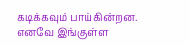கடிக்கவும் பாய்கின்றன. எனவே இங்குள்ள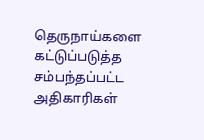தெருநாய்களை கட்டுப்படுத்த சம்பந்தப்பட்ட அதிகாரிகள்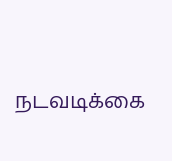நடவடிக்கை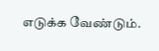எடுக்க வேண்டும்.